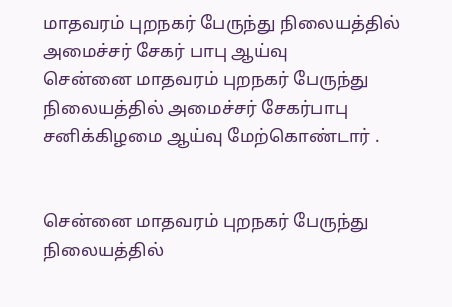மாதவரம் புறநகர் பேருந்து நிலையத்தில் அமைச்சர் சேகர் பாபு ஆய்வு
சென்னை மாதவரம் புறநகர் பேருந்து நிலையத்தில் அமைச்சர் சேகர்பாபு சனிக்கிழமை ஆய்வு மேற்கொண்டார் .


சென்னை மாதவரம் புறநகர் பேருந்து நிலையத்தில்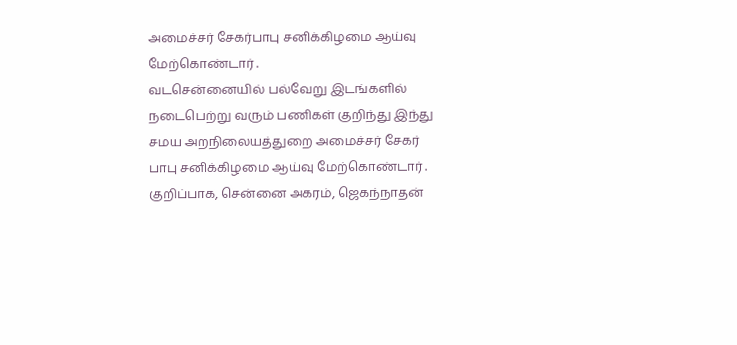அமைச்சர் சேகர்பாபு சனிக்கிழமை ஆய்வு மேற்கொண்டார் .
வடசென்னையில் பல்வேறு இடங்களில் நடைபெற்று வரும் பணிகள் குறிந்து இந்து சமய அறநிலையத்துறை அமைச்சர் சேகர் பாபு சனிக்கிழமை ஆய்வு மேற்கொண்டார் .
குறிப்பாக, சென்னை அகரம், ஜெகந்நாதன்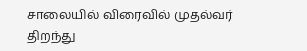சாலையில் விரைவில் முதல்வர் திறந்து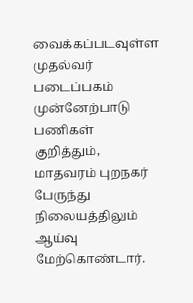வைக்கப்படவுள்ள முதல்வர் படைப்பகம் முன்னேற்பாடு பணிகள் குறித்தும், மாதவரம் புறநகர் பேருந்து நிலையத்திலும் ஆய்வு மேற்கொண்டார்.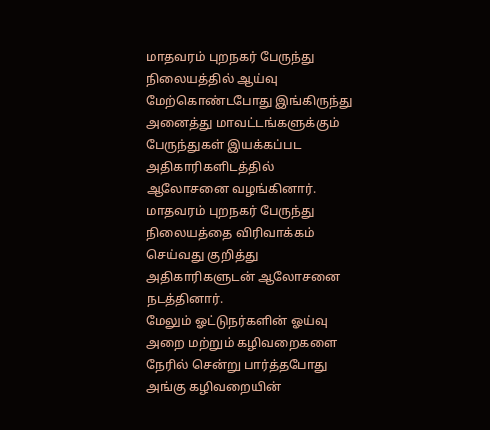மாதவரம் புறநகர் பேருந்து நிலையத்தில் ஆய்வு மேற்கொண்டபோது இங்கிருந்து அனைத்து மாவட்டங்களுக்கும் பேருந்துகள் இயக்கப்பட அதிகாரிகளிடத்தில் ஆலோசனை வழங்கினார். மாதவரம் புறநகர் பேருந்து நிலையத்தை விரிவாக்கம் செய்வது குறித்து அதிகாரிகளுடன் ஆலோசனை நடத்தினார்.
மேலும் ஓட்டுநர்களின் ஓய்வு அறை மற்றும் கழிவறைகளை நேரில் சென்று பார்த்தபோது அங்கு கழிவறையின்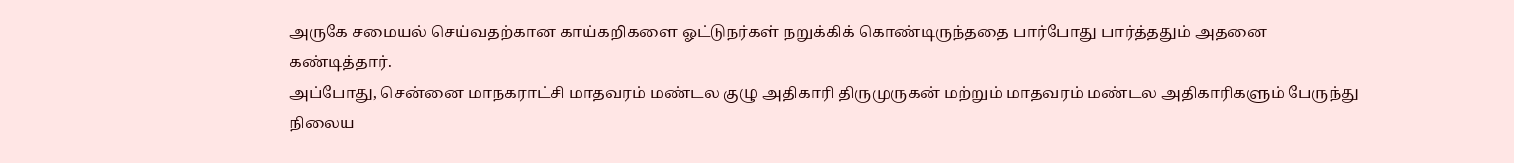அருகே சமையல் செய்வதற்கான காய்கறிகளை ஓட்டுநர்கள் நறுக்கிக் கொண்டிருந்ததை பார்போது பார்த்ததும் அதனை கண்டித்தார்.
அப்போது, சென்னை மாநகராட்சி மாதவரம் மண்டல குழு அதிகாரி திருமுருகன் மற்றும் மாதவரம் மண்டல அதிகாரிகளும் பேருந்து நிலைய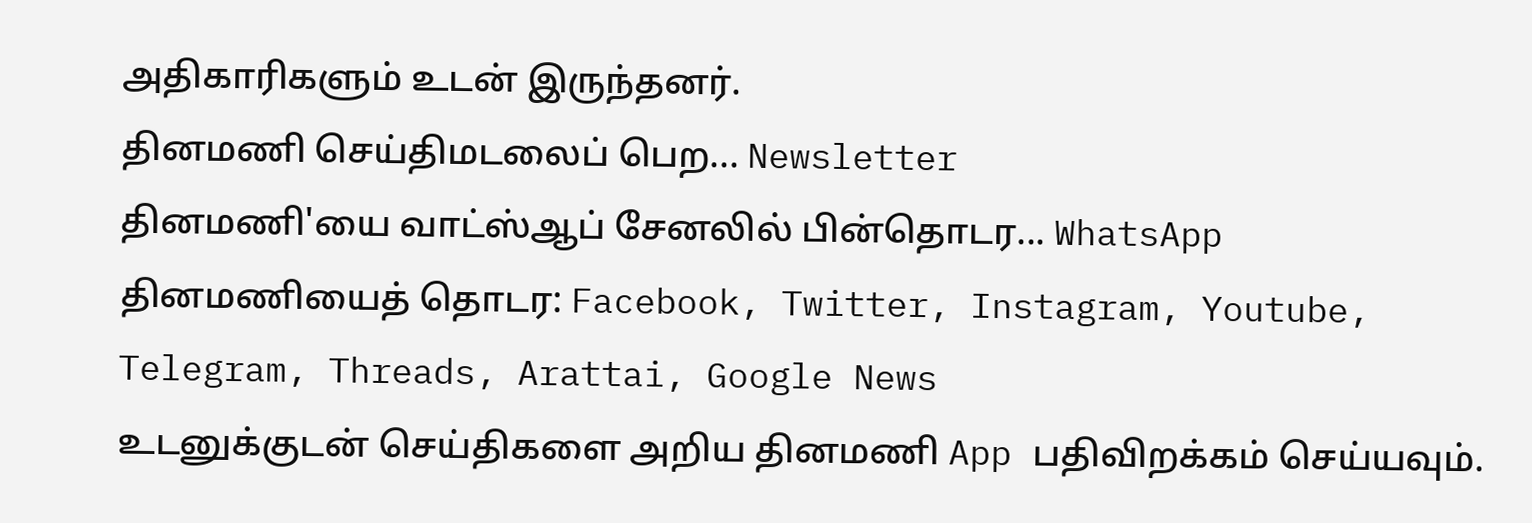அதிகாரிகளும் உடன் இருந்தனர்.
தினமணி செய்திமடலைப் பெற... Newsletter
தினமணி'யை வாட்ஸ்ஆப் சேனலில் பின்தொடர... WhatsApp
தினமணியைத் தொடர: Facebook, Twitter, Instagram, Youtube, Telegram, Threads, Arattai, Google News
உடனுக்குடன் செய்திகளை அறிய தினமணி App பதிவிறக்கம் செய்யவும்.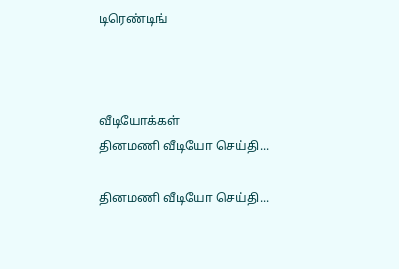டிரெண்டிங்



வீடியோக்கள்
தினமணி வீடியோ செய்தி...

தினமணி வீடியோ செய்தி...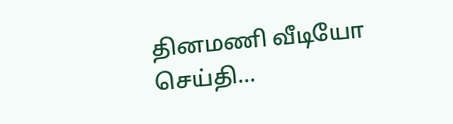தினமணி வீடியோ செய்தி...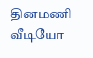தினமணி வீடியோ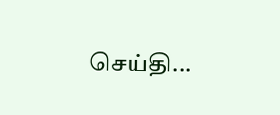செய்தி...